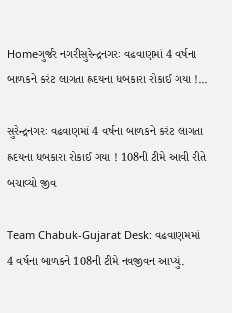Homeગુર્જર નગરીસુરેન્દ્રનગરઃ વઢવાણમાં 4 વર્ષના બાળકને કરંટ લાગતા હ્રદયના ધબકારા રોકાઈ ગયા !...

સુરેન્દ્રનગરઃ વઢવાણમાં 4 વર્ષના બાળકને કરંટ લાગતા હ્રદયના ધબકારા રોકાઈ ગયા ! 108ની ટીમે આવી રીતે બચાવ્યો જીવ

Team Chabuk-Gujarat Desk: વઢવાણમમાં 4 વર્ષના બાળકને 108ની ટીમે નવજીવન આપ્યું.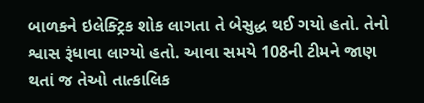બાળકને ઇલેક્ટ્રિક શોક લાગતા તે બેસુદ્ધ થઈ ગયો હતો. તેનો શ્વાસ રૂંધાવા લાગ્યો હતો. આવા સમયે 108ની ટીમને જાણ થતાં જ તેઓ તાત્કાલિક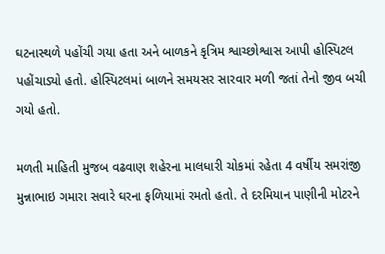ઘટનાસ્થળે પહોંચી ગયા હતા અને બાળકને કૃત્રિમ શ્વાચ્છોશ્વાસ આપી હોસ્પિટલ પહોંચાડ્યો હતો. હોસ્પિટલમાં બાળને સમયસર સારવાર મળી જતાં તેનો જીવ બચી ગયો હતો.

મળતી માહિતી મુજબ વઢવાણ શહેરના માલધારી ચોકમાં રહેતા 4 વર્ષીય સમરાંજી મુન્નાભાઇ ગમારા સવારે ઘરના ફળિયામાં રમતો હતો. તે દરમિયાન પાણીની મોટરને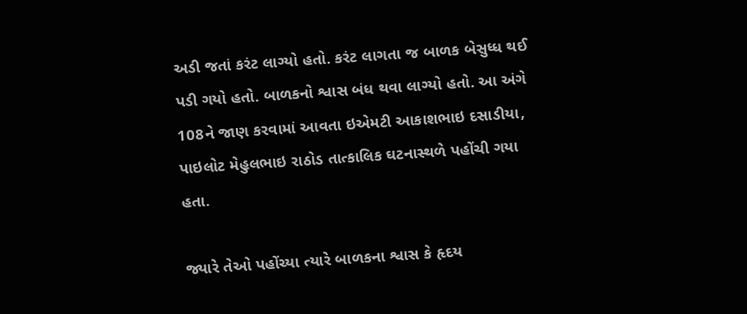અડી જતાં કરંટ લાગ્યો હતો. કરંટ લાગતા જ બાળક બેસુધ્ધ થઈ પડી ગયો હતો. બાળકનો શ્વાસ બંધ થવા લાગ્યો હતો. આ અંગે 108ને જાણ કરવામાં આવતા ઇએમટી આકાશભાઇ દસાડીયા, પાઇલોટ મેહુલભાઇ રાઠોડ તાત્કાલિક ઘટનાસ્થળે પહોંચી ગયા હતા.

જ્યારે તેઓ પહોંચ્યા ત્યારે બાળકના શ્વાસ કે હૃદય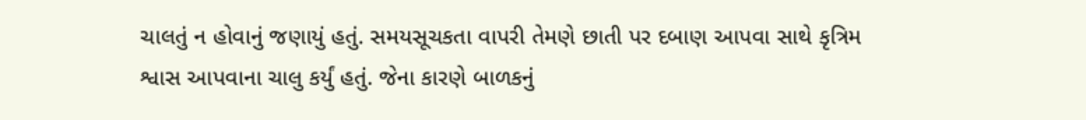ચાલતું ન હોવાનું જણાયું હતું. સમયસૂચકતા વાપરી તેમણે છાતી પર દબાણ આપવા સાથે કૃત્રિમ શ્વાસ આપવાના ચાલુ કર્યું હતું. જેના કારણે બાળકનું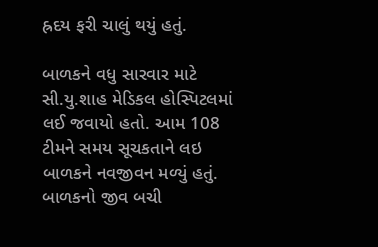હ્રદય ફરી ચાલું થયું હતું.

બાળકને વધુ સારવાર માટે સી.યુ.શાહ મેડિકલ હોસ્પિટલમાં લઈ જવાયો હતો. આમ 108 ટીમને સમય સૂચકતાને લઇ બાળકને નવજીવન મળ્યું હતું. બાળકનો જીવ બચી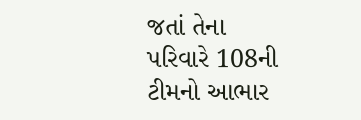જતાં તેના પરિવારે 108ની ટીમનો આભાર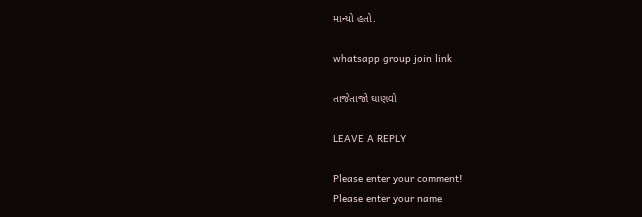માન્યો હતો.

whatsapp group join link

તાજેતાજો ઘાણવો

LEAVE A REPLY

Please enter your comment!
Please enter your name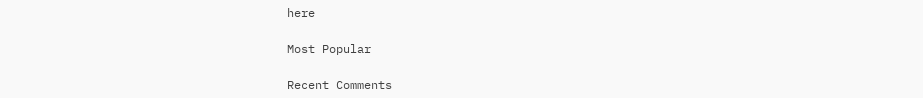here

Most Popular

Recent Comments